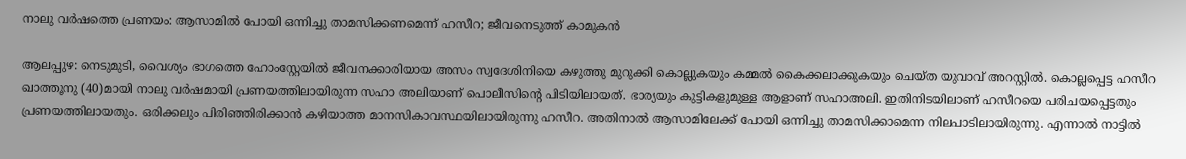നാലു വര്‍ഷത്തെ പ്രണയം: ആസാമില്‍ പോയി ഒന്നിച്ചു താമസിക്കണമെന്ന് ഹസീറ; ജീവനെടുത്ത് കാമുകന്‍

ആലപ്പുഴ: നെടുമുടി, വൈശ്യം ഭാഗത്തെ ഹോംസ്റ്റേയില്‍ ജീവനക്കാരിയായ അസം സ്വദേശിനിയെ കഴുത്തു മുറുക്കി കൊല്ലുകയും കമ്മല്‍ കൈക്കലാക്കുകയും ചെയ്ത യുവാവ് അറസ്റ്റില്‍. കൊല്ലപ്പെട്ട ഹസീറ ഖാത്തൂനു (40)മായി നാലു വര്‍ഷമായി പ്രണയത്തിലായിരുന്ന സഹാ അലിയാണ് പൊലീസിന്റെ പിടിയിലായത്. ഭാര്യയും കുട്ടികളുമുള്ള ആളാണ് സഹാഅലി. ഇതിനിടയിലാണ് ഹസീറയെ പരിചയപ്പെട്ടതും പ്രണയത്തിലായതും. ഒരിക്കലും പിരിഞ്ഞിരിക്കാന്‍ കഴിയാത്ത മാനസികാവസ്ഥയിലായിരുന്നു ഹസീറ. അതിനാല്‍ ആസാമിലേക്ക് പോയി ഒന്നിച്ചു താമസിക്കാമെന്ന നിലപാടിലായിരുന്നു. എന്നാല്‍ നാട്ടില്‍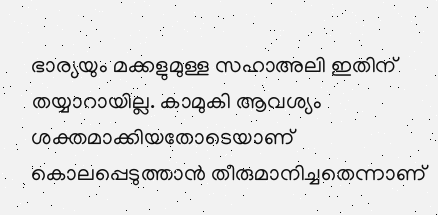ഭാര്യയും മക്കളുമുള്ള സഹാഅലി ഇതിന് തയ്യാറായില്ല. കാമുകി ആവശ്യം ശക്തമാക്കിയതോടെയാണ് കൊലപ്പെടുത്താന്‍ തീരുമാനിച്ചതെന്നാണ്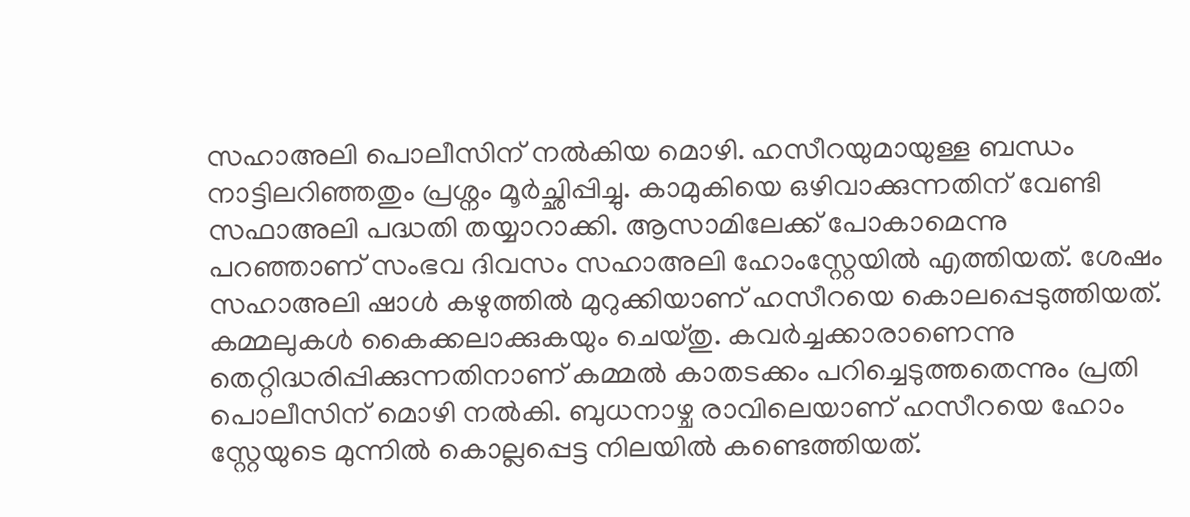സഹാഅലി പൊലീസിന് നല്‍കിയ മൊഴി. ഹസീറയുമായുള്ള ബന്ധം നാട്ടിലറിഞ്ഞതും പ്രശ്നം മൂര്‍ച്ഛിപ്പിച്ചു. കാമുകിയെ ഒഴിവാക്കുന്നതിന് വേണ്ടി സഫാഅലി പദ്ധതി തയ്യാറാക്കി. ആസാമിലേക്ക് പോകാമെന്നു പറഞ്ഞാണ് സംഭവ ദിവസം സഹാഅലി ഹോംസ്റ്റേയില്‍ എത്തിയത്. ശേഷം സഹാഅലി ഷാള്‍ കഴുത്തില്‍ മുറുക്കിയാണ് ഹസീറയെ കൊലപ്പെടുത്തിയത്. കമ്മലുകള്‍ കൈക്കലാക്കുകയും ചെയ്തു. കവര്‍ച്ചക്കാരാണെന്നു തെറ്റിദ്ധരിപ്പിക്കുന്നതിനാണ് കമ്മല്‍ കാതടക്കം പറിച്ചെടുത്തതെന്നും പ്രതി പൊലീസിന് മൊഴി നല്‍കി. ബുധനാഴ്ച രാവിലെയാണ് ഹസീറയെ ഹോം സ്റ്റേയുടെ മുന്നില്‍ കൊല്ലപ്പെട്ട നിലയില്‍ കണ്ടെത്തിയത്.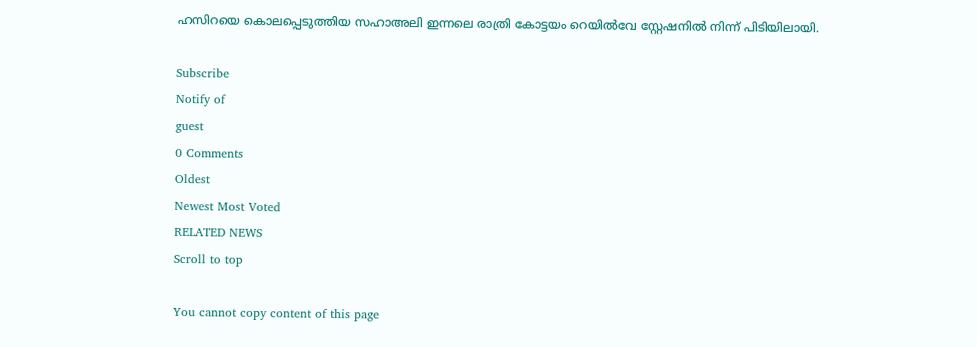ഹസിറയെ കൊലപ്പെടുത്തിയ സഹാഅലി ഇന്നലെ രാത്രി കോട്ടയം റെയില്‍വേ സ്റ്റേഷനില്‍ നിന്ന് പിടിയിലായി.

Subscribe
Notify of
guest
0 Comments
Oldest
Newest Most Voted
RELATED NEWS
Scroll to top

You cannot copy content of this page